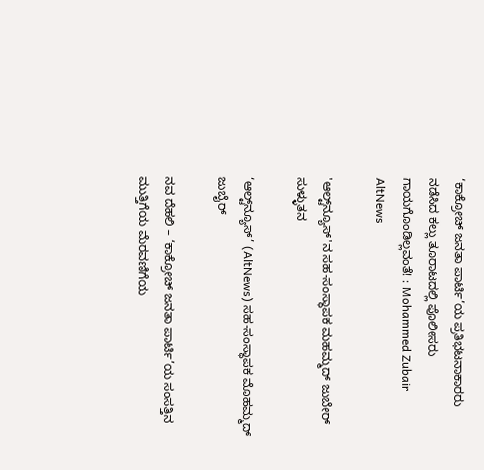‘ಕಾಕ್ರೋಚ್ ಜನತಾ ಪಾರ್ಟಿ’ಯ ಪ್ರತಿಭಟನಾಕಾರರು ನಡೆಸಿದ ಕಲ್ಲು ತೂರಾಟದಲ್ಲಿ ಪೊಲೀಸರು ಗಾಯಗೊಂಡಿಲ್ಲವಂತೆ! : Mohammed Zubair AltNews

'ಆಲ್ಟ್‌ನ್ಯೂಸ್'ನ ಸಹ-ಸಂಸ್ಥಾಪಕ ಮಹಮ್ಮದ್ ಜುಬೇರ್ ಸುಳ್ಳುತನ

‘ಆಲ್ಟ್‌ನ್ಯೂಸ್’ (AltNews) ಸಹ-ಸಂಸ್ಥಾಪಕ ಮೊಹಮ್ಮದ್ ಜುಬೈರ್

ನವ ದೆಹಲಿ – ‘ಕಾಕ್ರೋಚ್ ಜನತಾ ಪಾರ್ಟಿ’ಯ ಸಂಸತ್ತಿನ ಮುತ್ತಿಗೆಯ ಮೆರವಣಿಗೆಯ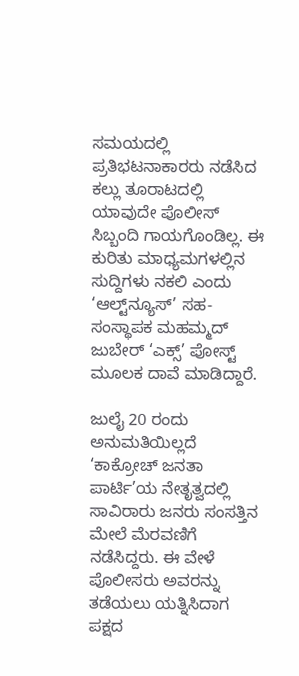ಸಮಯದಲ್ಲಿ ಪ್ರತಿಭಟನಾಕಾರರು ನಡೆಸಿದ ಕಲ್ಲು ತೂರಾಟದಲ್ಲಿ ಯಾವುದೇ ಪೊಲೀಸ್ ಸಿಬ್ಬಂದಿ ಗಾಯಗೊಂಡಿಲ್ಲ. ಈ ಕುರಿತು ಮಾಧ್ಯಮಗಳಲ್ಲಿನ ಸುದ್ದಿಗಳು ನಕಲಿ ಎಂದು ‘ಆಲ್ಟ್‌ನ್ಯೂಸ್’ ಸಹ-ಸಂಸ್ಥಾಪಕ ಮಹಮ್ಮದ್ ಜುಬೇರ್ ‘ಎಕ್ಸ್’ ಪೋಸ್ಟ್ ಮೂಲಕ ದಾವೆ ಮಾಡಿದ್ದಾರೆ.

ಜುಲೈ 20 ರಂದು ಅನುಮತಿಯಿಲ್ಲದೆ ‘ಕಾಕ್ರೋಚ್ ಜನತಾ ಪಾರ್ಟಿ’ಯ ನೇತೃತ್ವದಲ್ಲಿ ಸಾವಿರಾರು ಜನರು ಸಂಸತ್ತಿನ ಮೇಲೆ ಮೆರವಣಿಗೆ ನಡೆಸಿದ್ದರು. ಈ ವೇಳೆ ಪೊಲೀಸರು ಅವರನ್ನು ತಡೆಯಲು ಯತ್ನಿಸಿದಾಗ ಪಕ್ಷದ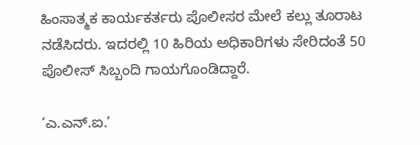ಹಿಂಸಾತ್ಮಕ ಕಾರ್ಯಕರ್ತರು ಪೊಲೀಸರ ಮೇಲೆ ಕಲ್ಲು ತೂರಾಟ ನಡೆಸಿದರು. ಇದರಲ್ಲಿ 10 ಹಿರಿಯ ಅಧಿಕಾರಿಗಳು ಸೇರಿದಂತೆ 50 ಪೊಲೀಸ್ ಸಿಬ್ಬಂದಿ ಗಾಯಗೊಂಡಿದ್ದಾರೆ.

‘ಎ.ಎನ್.ಐ.’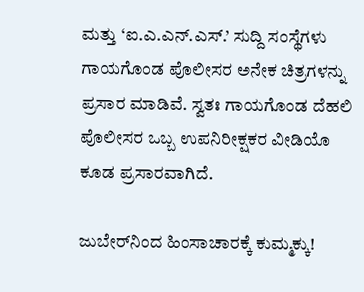ಮತ್ತು ‘ಐ.ಎ.ಎನ್.ಎಸ್.’ ಸುದ್ದಿ ಸಂಸ್ಥೆಗಳು ಗಾಯಗೊಂಡ ಪೊಲೀಸರ ಅನೇಕ ಚಿತ್ರಗಳನ್ನು ಪ್ರಸಾರ ಮಾಡಿವೆ. ಸ್ವತಃ ಗಾಯಗೊಂಡ ದೆಹಲಿ ಪೊಲೀಸರ ಒಬ್ಬ ಉಪನಿರೀಕ್ಷಕರ ವೀಡಿಯೊ ಕೂಡ ಪ್ರಸಾರವಾಗಿದೆ.

ಜುಬೇರ್‌ನಿಂದ ಹಿಂಸಾಚಾರಕ್ಕೆ ಕುಮ್ಮಕ್ಕು!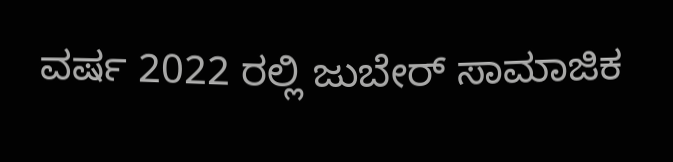ವರ್ಷ 2022 ರಲ್ಲಿ ಜುಬೇರ್ ಸಾಮಾಜಿಕ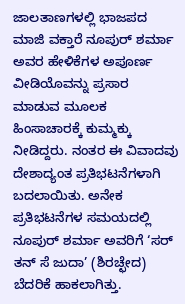ಜಾಲತಾಣಗಳಲ್ಲಿ ಭಾಜಪದ ಮಾಜಿ ವಕ್ತಾರೆ ನೂಪುರ್ ಶರ್ಮಾ ಅವರ ಹೇಳಿಕೆಗಳ ಅಪೂರ್ಣ ವೀಡಿಯೊವನ್ನು ಪ್ರಸಾರ ಮಾಡುವ ಮೂಲಕ ಹಿಂಸಾಚಾರಕ್ಕೆ ಕುಮ್ಮಕ್ಕು ನೀಡಿದ್ದರು. ನಂತರ ಈ ವಿವಾದವು ದೇಶಾದ್ಯಂತ ಪ್ರತಿಭಟನೆಗಳಾಗಿ ಬದಲಾಯಿತು. ಅನೇಕ ಪ್ರತಿಭಟನೆಗಳ ಸಮಯದಲ್ಲಿ ನೂಪುರ್ ಶರ್ಮಾ ಅವರಿಗೆ ‘ಸರ್ ತನ್ ಸೆ ಜುದಾ’ (ಶಿರಚ್ಛೇದ) ಬೆದರಿಕೆ ಹಾಕಲಾಗಿತ್ತು.